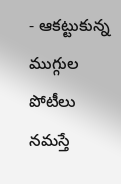- ఆకట్టుకున్న ముగ్గుల పోటీలు
నమస్తే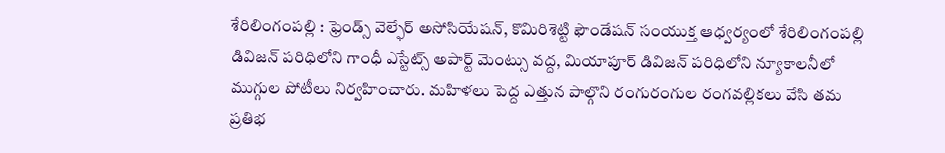శేరిలింగంపల్లి : ఫ్రెండ్స్ వెల్ఫేర్ అసోసియేషన్, కొమిరిశెట్టి ఫౌండేషన్ సంయుక్త ఆధ్వర్యంలో శేరిలింగంపల్లి డివిజన్ పరిధిలోని గాంధీ ఎస్టేట్స్ అపార్ట్ మెంట్సు వద్ద, మియాపూర్ డివిజన్ పరిధిలోని న్యూకాలనీలో ముగ్గుల పోటీలు నిర్వహించారు. మహిళలు పెద్ద ఎత్తున పాల్గొని రంగురంగుల రంగవల్లికలు వేసి తమ ప్రతిభ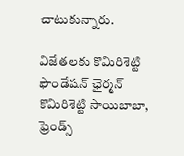చాటుకున్నారు.

విజేతలకు కొమిరిశెట్టి ఫౌండేషన్ ఛైర్మన్ కొమిరిశెట్టి సాయిబాబా, ఫ్రెండ్స్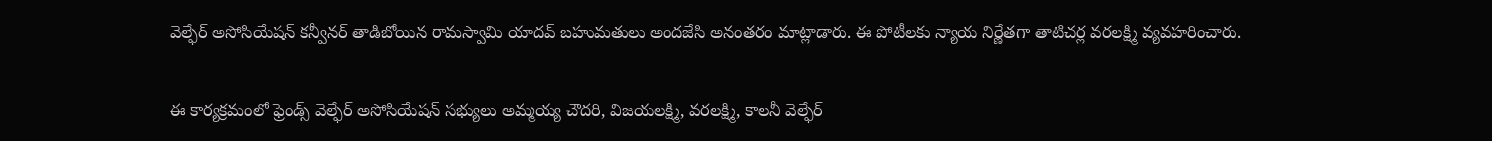వెల్ఫేర్ అసోసియేషన్ కన్వీనర్ తాడిబోయిన రామస్వామి యాదవ్ బహుమతులు అందజేసి అనంతరం మాట్లాడారు. ఈ పోటీలకు న్యాయ నిర్ణేతగా తాటిచర్ల వరలక్ష్మి వ్యవహరించారు.

ఈ కార్యక్రమంలో ఫ్రెండ్స్ వెల్ఫేర్ అసోసియేషన్ సభ్యులు అమ్మయ్య చౌదరి, విజయలక్ష్మి, వరలక్ష్మి, కాలనీ వెల్ఫేర్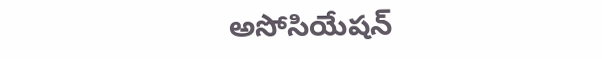అసోసియేషన్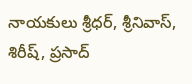నాయకులు శ్రీధర్, శ్రీనివాస్, శిరీష్, ప్రసాద్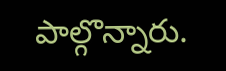పాల్గొన్నారు.